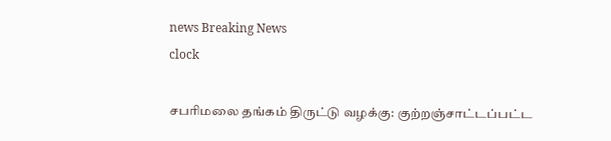news Breaking News
clock

சபரிமலை தங்கம் திருட்டு வழக்கு: குற்றஞ்சாட்டப்பட்ட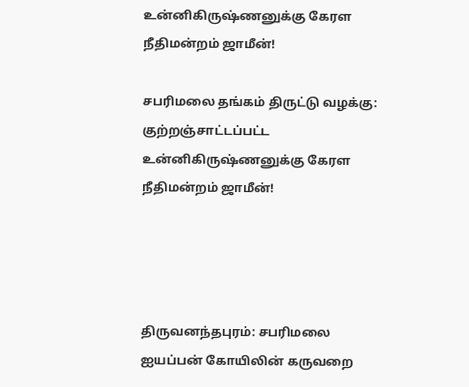உன்னிகிருஷ்ணனுக்கு கேரள நீதிமன்றம் ஜாமீன்!

சபரிமலை தங்கம் திருட்டு வழக்கு: குற்றஞ்சாட்டப்பட்ட உன்னிகிருஷ்ணனுக்கு கேரள நீதிமன்றம் ஜாமீன்!




திருவனந்தபுரம்: சபரிமலை ஐயப்பன் கோயிலின் கருவறை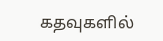கதவுகளில்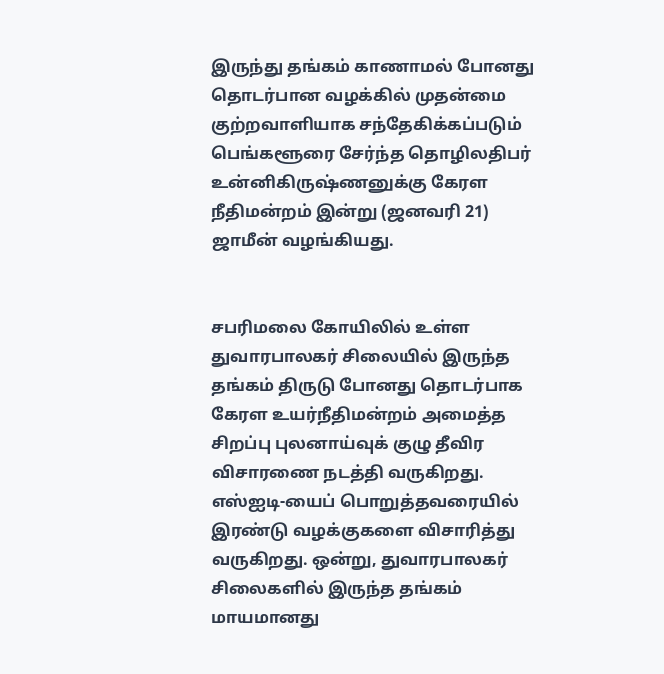இருந்து தங்கம் காணாமல் போனது தொடர்பான வழக்கில் முதன்மை குற்றவாளியாக சந்தேகிக்கப்படும் பெங்களூரை சேர்ந்த தொழிலதிபர் உன்னிகிருஷ்ணனுக்கு கேரள நீதிமன்றம் இன்று (ஜனவரி 21) ஜாமீன் வழங்கியது.


சபரிமலை கோயிலில் உள்ள துவாரபாலகர் சிலையில் இருந்த தங்கம் திருடு போனது தொடர்பாக கேரள உயர்நீதிமன்றம் அமைத்த சிறப்பு புலனாய்வுக் குழு தீவிர விசாரணை நடத்தி வருகிறது. எஸ்ஐடி-யைப் பொறுத்தவரையில் இரண்டு வழக்குகளை விசாரித்து வருகிறது. ஒன்று, துவாரபாலகர் சிலைகளில் இருந்த தங்கம் மாயமானது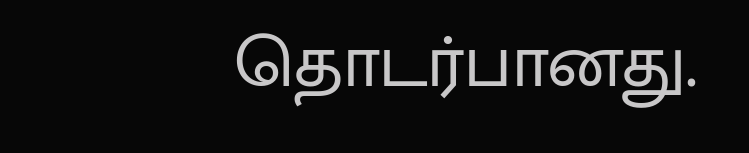தொடர்பானது.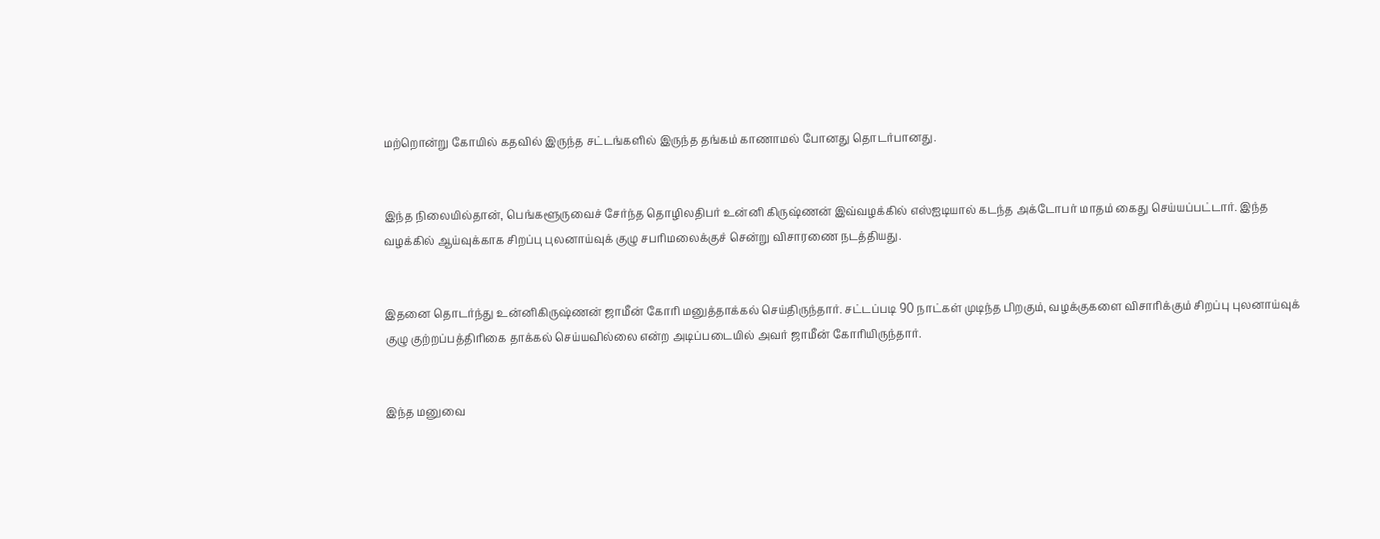மற்றொன்று கோயில் கதவில் இருந்த சட்டங்களில் இருந்த தங்கம் காணாமல் போனது தொடர்பானது.


இந்த நிலையில்தான், பெங்களூருவைச் சேர்ந்த தொழிலதிபர் உன்னி கிருஷ்ணன் இவ்வழக்கில் எஸ்ஐடியால் கடந்த அக்டோபர் மாதம் கைது செய்யப்பட்டார். இந்த வழக்கில் ஆய்வுக்காக சிறப்பு புலனாய்வுக் குழு சபரிமலைக்குச் சென்று விசாரணை நடத்தியது.


இதனை தொடர்ந்து உன்னிகிருஷ்ணன் ஜாமீன் கோரி மனுத்தாக்கல் செய்திருந்தார். சட்டப்படி 90 நாட்கள் முடிந்த பிறகும், வழக்குகளை விசாரிக்கும் சிறப்பு புலனாய்வுக் குழு குற்றப்பத்திரிகை தாக்கல் செய்யவில்லை என்ற அடிப்படையில் அவர் ஜாமீன் கோரியிருந்தார்.


இந்த மனுவை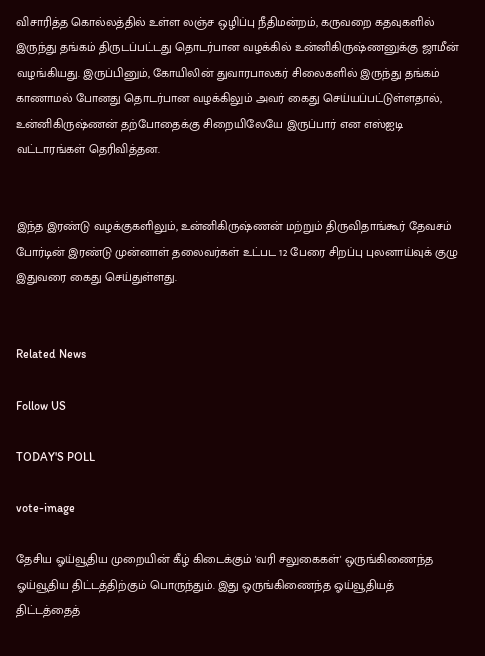விசாரித்த கொல்லத்தில் உள்ள லஞ்ச ஒழிப்பு நீதிமன்றம், கருவறை கதவுகளில் இருந்து தங்கம் திருடப்பட்டது தொடர்பான வழக்கில் உன்னிகிருஷ்ணனுக்கு ஜாமீன் வழங்கியது. இருப்பினும், கோயிலின் துவாரபாலகர் சிலைகளில் இருந்து தங்கம் காணாமல் போனது தொடர்பான வழக்கிலும் அவர் கைது செய்யப்பட்டுள்ளதால், உன்னிகிருஷ்ணன் தற்போதைக்கு சிறையிலேயே இருப்பார் என எஸ்ஐடி வட்டாரங்கள் தெரிவித்தன.


இந்த இரண்டு வழக்குகளிலும், உன்னிகிருஷ்ணன் மற்றும் திருவிதாங்கூர் தேவசம் போர்டின் இரண்டு முன்னாள் தலைவர்கள் உட்பட 12 பேரை சிறப்பு புலனாய்வுக் குழு இதுவரை கைது செய்துள்ளது.


Related News

Follow US

TODAY'S POLL

vote-image

தேசிய ஓய்வூதிய முறையின் கீழ் கிடைக்கும் 'வரி சலுகைகள்' ஒருங்கிணைந்த ஓய்வூதிய திட்டத்திற்கும் பொருந்தும். இது ஒருங்கிணைந்த ஓய்வூதியத் திட்டத்தைத்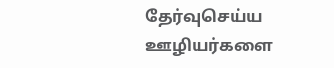தேர்வுசெய்ய ஊழியர்களை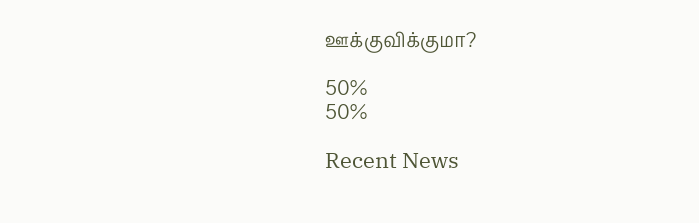ஊக்குவிக்குமா?

50%
50%

Recent News